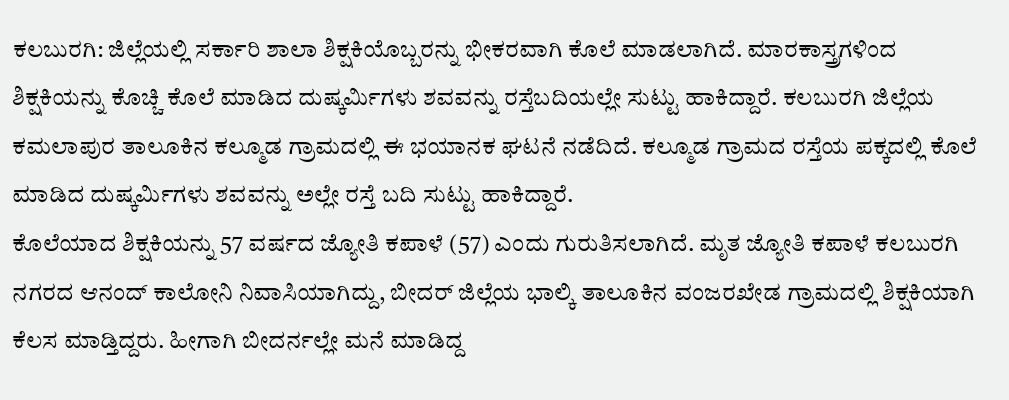ಕಲಬುರಗಿ: ಜಿಲ್ಲೆಯಲ್ಲಿ ಸರ್ಕಾರಿ ಶಾಲಾ ಶಿಕ್ಷಕಿಯೊಬ್ಬರನ್ನು ಭೀಕರವಾಗಿ ಕೊಲೆ ಮಾಡಲಾಗಿದೆ. ಮಾರಕಾಸ್ತ್ರಗಳಿಂದ ಶಿಕ್ಷಕಿಯನ್ನು ಕೊಚ್ಚಿ ಕೊಲೆ ಮಾಡಿದ ದುಷ್ಕರ್ಮಿಗಳು ಶವವನ್ನು ರಸ್ತೆಬದಿಯಲ್ಲೇ ಸುಟ್ಟು ಹಾಕಿದ್ದಾರೆ. ಕಲಬುರಗಿ ಜಿಲ್ಲೆಯ ಕಮಲಾಪುರ ತಾಲೂಕಿನ ಕಲ್ಮೂಡ ಗ್ರಾಮದಲ್ಲಿ ಈ ಭಯಾನಕ ಘಟನೆ ನಡೆದಿದೆ. ಕಲ್ಮೂಡ ಗ್ರಾಮದ ರಸ್ತೆಯ ಪಕ್ಕದಲ್ಲಿ ಕೊಲೆ ಮಾಡಿದ ದುಷ್ಕರ್ಮಿಗಳು ಶವವನ್ನು ಅಲ್ಲೇ ರಸ್ತೆ ಬದಿ ಸುಟ್ಟು ಹಾಕಿದ್ದಾರೆ.
ಕೊಲೆಯಾದ ಶಿಕ್ಷಕಿಯನ್ನು 57 ವರ್ಷದ ಜ್ಯೋತಿ ಕಪಾಳೆ (57) ಎಂದು ಗುರುತಿಸಲಾಗಿದೆ. ಮೃತ ಜ್ಯೋತಿ ಕಪಾಳೆ ಕಲಬುರಗಿ ನಗರದ ಆನಂದ್ ಕಾಲೋನಿ ನಿವಾಸಿಯಾಗಿದ್ದು, ಬೀದರ್ ಜಿಲ್ಲೆಯ ಭಾಲ್ಕಿ ತಾಲೂಕಿನ ವಂಜರಖೇಡ ಗ್ರಾಮದಲ್ಲಿ ಶಿಕ್ಷಕಿಯಾಗಿ ಕೆಲಸ ಮಾಡ್ತಿದ್ದರು. ಹೀಗಾಗಿ ಬೀದರ್ನಲ್ಲೇ ಮನೆ ಮಾಡಿದ್ದ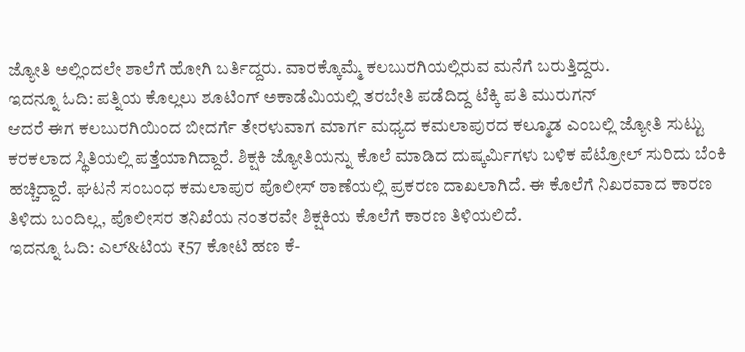ಜ್ಯೋತಿ ಅಲ್ಲಿಂದಲೇ ಶಾಲೆಗೆ ಹೋಗಿ ಬರ್ತಿದ್ದರು. ವಾರಕ್ಕೊಮ್ಮೆ ಕಲಬುರಗಿಯಲ್ಲಿರುವ ಮನೆಗೆ ಬರುತ್ತಿದ್ದರು.
ಇದನ್ನೂ ಓದಿ: ಪತ್ನಿಯ ಕೊಲ್ಲಲು ಶೂಟಿಂಗ್ ಅಕಾಡೆಮಿಯಲ್ಲಿ ತರಬೇತಿ ಪಡೆದಿದ್ದ ಟೆಕ್ಕಿ ಪತಿ ಮುರುಗನ್
ಆದರೆ ಈಗ ಕಲಬುರಗಿಯಿಂದ ಬೀದರ್ಗೆ ತೇರಳುವಾಗ ಮಾರ್ಗ ಮಧ್ಯದ ಕಮಲಾಪುರದ ಕಲ್ಮೂಡ ಎಂಬಲ್ಲಿ ಜ್ಯೋತಿ ಸುಟ್ಟು ಕರಕಲಾದ ಸ್ಥಿತಿಯಲ್ಲಿ ಪತ್ತೆಯಾಗಿದ್ದಾರೆ. ಶಿಕ್ಷಕಿ ಜ್ಯೋತಿಯನ್ನು ಕೊಲೆ ಮಾಡಿದ ದುಷ್ಕರ್ಮಿಗಳು ಬಳಿಕ ಪೆಟ್ರೋಲ್ ಸುರಿದು ಬೆಂಕಿ ಹಚ್ಚಿದ್ದಾರೆ. ಘಟನೆ ಸಂಬಂಧ ಕಮಲಾಪುರ ಪೊಲೀಸ್ ಠಾಣೆಯಲ್ಲಿ ಪ್ರಕರಣ ದಾಖಲಾಗಿದೆ. ಈ ಕೊಲೆಗೆ ನಿಖರವಾದ ಕಾರಣ ತಿಳಿದು ಬಂದಿಲ್ಲ, ಪೊಲೀಸರ ತನಿಖೆಯ ನಂತರವೇ ಶಿಕ್ಷಕಿಯ ಕೊಲೆಗೆ ಕಾರಣ ತಿಳಿಯಲಿದೆ.
ಇದನ್ನೂ ಓದಿ: ಎಲ್&ಟಿಯ ₹57 ಕೋಟಿ ಹಣ ಕೆ-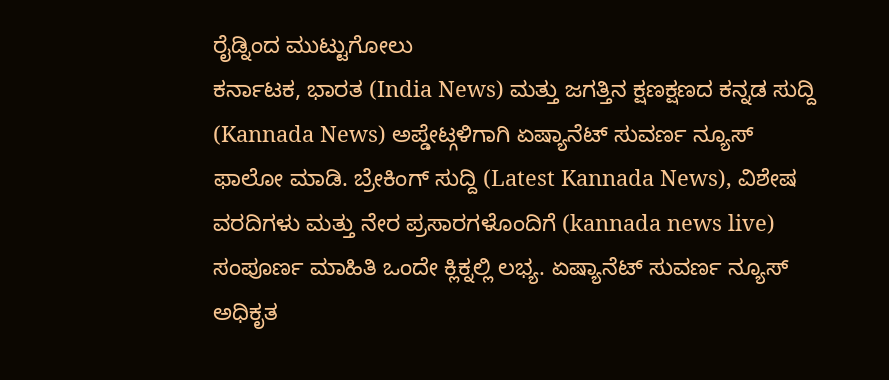ರೈಡ್ನಿಂದ ಮುಟ್ಟುಗೋಲು
ಕರ್ನಾಟಕ, ಭಾರತ (India News) ಮತ್ತು ಜಗತ್ತಿನ ಕ್ಷಣಕ್ಷಣದ ಕನ್ನಡ ಸುದ್ದಿ (Kannada News) ಅಪ್ಡೇಟ್ಗಳಿಗಾಗಿ ಏಷ್ಯಾನೆಟ್ ಸುವರ್ಣ ನ್ಯೂಸ್ ಫಾಲೋ ಮಾಡಿ. ಬ್ರೇಕಿಂಗ್ ಸುದ್ದಿ (Latest Kannada News), ವಿಶೇಷ ವರದಿಗಳು ಮತ್ತು ನೇರ ಪ್ರಸಾರಗಳೊಂದಿಗೆ (kannada news live) ಸಂಪೂರ್ಣ ಮಾಹಿತಿ ಒಂದೇ ಕ್ಲಿಕ್ನಲ್ಲಿ ಲಭ್ಯ. ಏಷ್ಯಾನೆಟ್ ಸುವರ್ಣ ನ್ಯೂಸ್ ಅಧಿಕೃತ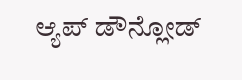ಆ್ಯಪ್ ಡೌನ್ಲೋಡ್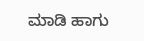ಮಾಡಿ ಹಾಗು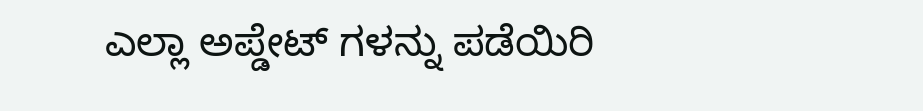ಎಲ್ಲಾ ಅಪ್ಡೇಟ್ ಗಳನ್ನು ಪಡೆಯಿರಿ